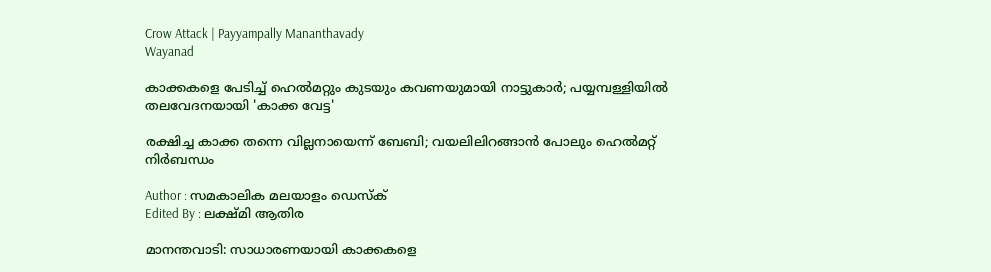Crow Attack | Payyampally Mananthavady
Wayanad

കാക്കകളെ പേടിച്ച് ഹെൽമറ്റും കുടയും കവണയുമായി നാട്ടുകാർ; പയ്യമ്പള്ളിയിൽ തലവേദനയായി 'കാക്ക വേട്ട'

രക്ഷിച്ച കാക്ക തന്നെ വില്ലനായെന്ന് ബേബി; വയലിലിറങ്ങാൻ പോലും ഹെൽമറ്റ് നിർബന്ധം

Author : സമകാലിക മലയാളം ഡെസ്ക്
Edited By : ലക്ഷ്മി ആതിര

മാനന്തവാടി: സാധാരണയായി കാക്കകളെ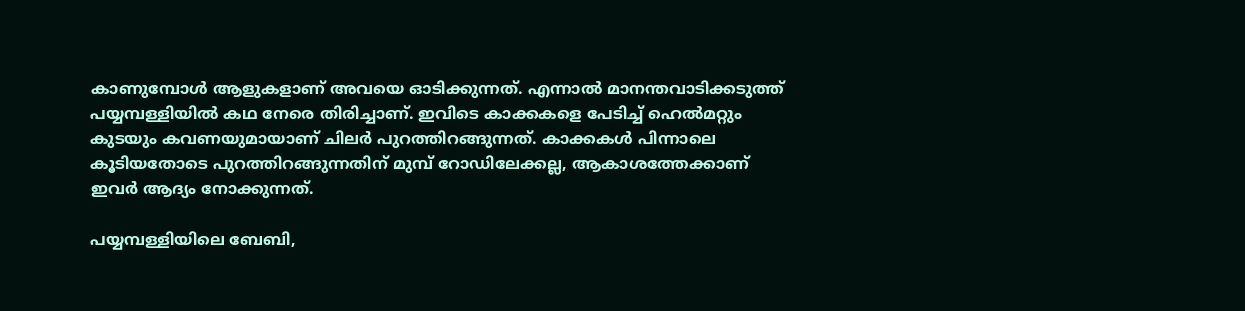കാണുമ്പോൾ ആളുകളാണ് അവയെ ഓടിക്കുന്നത്. എന്നാൽ മാനന്തവാടിക്കടുത്ത് പയ്യമ്പള്ളിയിൽ കഥ നേരെ തിരിച്ചാണ്. ഇവിടെ കാക്കകളെ പേടിച്ച് ഹെൽമറ്റും കുടയും കവണയുമായാണ് ചിലർ പുറത്തിറങ്ങുന്നത്. കാക്കകൾ പിന്നാലെ കൂടിയതോടെ പുറത്തിറങ്ങുന്നതിന് മുമ്പ് റോഡിലേക്കല്ല, ആകാശത്തേക്കാണ് ഇവർ ആദ്യം നോക്കുന്നത്.

പയ്യമ്പള്ളിയിലെ ബേബി,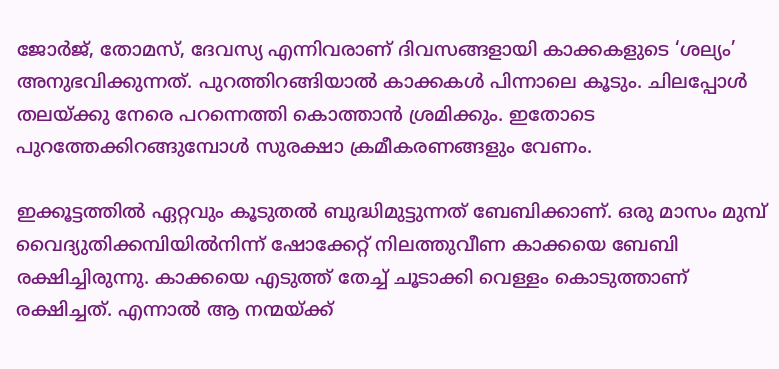ജോർജ്, തോമസ്, ദേവസ്യ എന്നിവരാണ് ദിവസങ്ങളായി കാക്കകളുടെ ‘ശല്യം’ അനുഭവിക്കുന്നത്. പുറത്തിറങ്ങിയാൽ കാക്കകൾ പിന്നാലെ കൂടും. ചിലപ്പോൾ തലയ്ക്കു നേരെ പറന്നെത്തി കൊത്താൻ ശ്രമിക്കും. ഇതോടെ പുറത്തേക്കിറങ്ങുമ്പോൾ സുരക്ഷാ ക്രമീകരണങ്ങളും വേണം.

ഇക്കൂട്ടത്തിൽ ഏറ്റവും കൂടുതൽ ബുദ്ധിമുട്ടുന്നത് ബേബിക്കാണ്. ഒരു മാസം മുമ്പ് വൈദ്യുതിക്കമ്പിയിൽനിന്ന് ഷോക്കേറ്റ് നിലത്തുവീണ കാക്കയെ ബേബി രക്ഷിച്ചിരുന്നു. കാക്കയെ എടുത്ത് തേച്ച് ചൂടാക്കി വെള്ളം കൊടുത്താണ് രക്ഷിച്ചത്. എന്നാൽ ആ നന്മയ്ക്ക്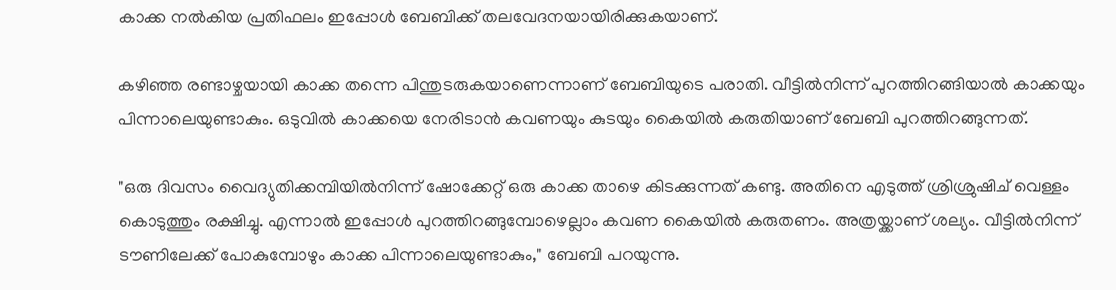കാക്ക നൽകിയ പ്രതിഫലം ഇപ്പോൾ ബേബിക്ക് തലവേദനയായിരിക്കുകയാണ്.

കഴിഞ്ഞ രണ്ടാഴ്ചയായി കാക്ക തന്നെ പിന്തുടരുകയാണെന്നാണ് ബേബിയുടെ പരാതി. വീട്ടിൽനിന്ന് പുറത്തിറങ്ങിയാൽ കാക്കയും പിന്നാലെയുണ്ടാകും. ഒടുവിൽ കാക്കയെ നേരിടാൻ കവണയും കുടയും കൈയിൽ കരുതിയാണ് ബേബി പുറത്തിറങ്ങുന്നത്.

"ഒരു ദിവസം വൈദ്യുതിക്കമ്പിയിൽനിന്ന് ഷോക്കേറ്റ് ഒരു കാക്ക താഴെ കിടക്കുന്നത് കണ്ടു. അതിനെ എടുത്ത് ശ്രിശ്രുഷിച് വെള്ളം കൊടുത്തും രക്ഷിച്ചു. എന്നാൽ ഇപ്പോൾ പുറത്തിറങ്ങുമ്പോഴെല്ലാം കവണ കൈയിൽ കരുതണം. അത്രയ്ക്കാണ് ശല്യം. വീട്ടിൽനിന്ന് ടൗണിലേക്ക് പോകുമ്പോഴും കാക്ക പിന്നാലെയുണ്ടാകും," ബേബി പറയുന്നു.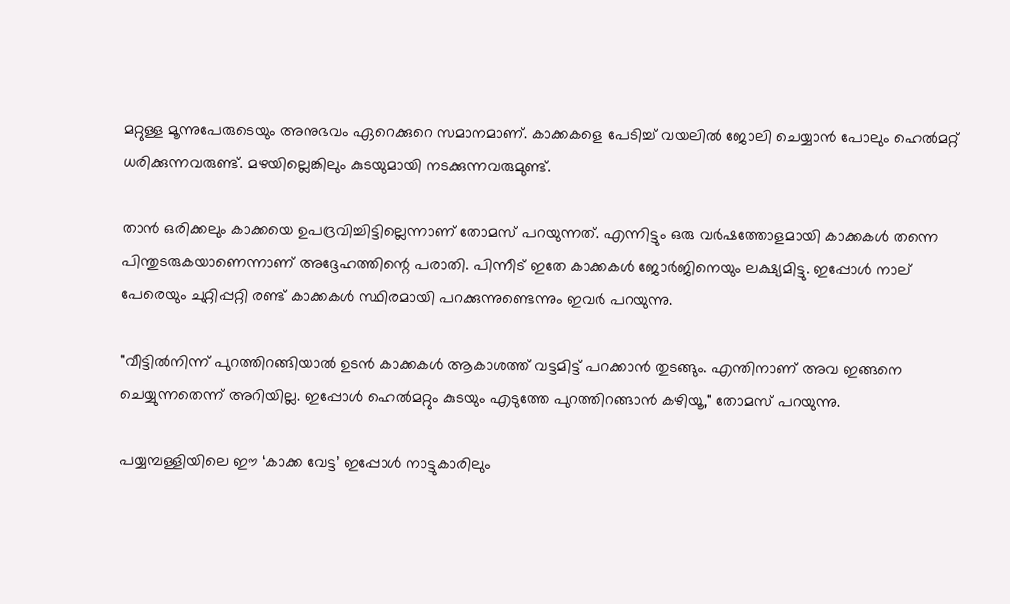മറ്റുള്ള മൂന്നുപേരുടെയും അനുഭവം ഏറെക്കുറെ സമാനമാണ്. കാക്കകളെ പേടിച്ച് വയലിൽ ജോലി ചെയ്യാൻ പോലും ഹെൽമറ്റ് ധരിക്കുന്നവരുണ്ട്. മഴയില്ലെങ്കിലും കുടയുമായി നടക്കുന്നവരുമുണ്ട്.

താൻ ഒരിക്കലും കാക്കയെ ഉപദ്രവിച്ചിട്ടില്ലെന്നാണ് തോമസ് പറയുന്നത്. എന്നിട്ടും ഒരു വർഷത്തോളമായി കാക്കകൾ തന്നെ പിന്തുടരുകയാണെന്നാണ് അദ്ദേഹത്തിന്റെ പരാതി. പിന്നീട് ഇതേ കാക്കകൾ ജോർജിനെയും ലക്ഷ്യമിട്ടു. ഇപ്പോൾ നാല് പേരെയും ചുറ്റിപ്പറ്റി രണ്ട് കാക്കകൾ സ്ഥിരമായി പറക്കുന്നുണ്ടെന്നും ഇവർ പറയുന്നു.

"വീട്ടിൽനിന്ന് പുറത്തിറങ്ങിയാൽ ഉടൻ കാക്കകൾ ആകാശത്ത് വട്ടമിട്ട് പറക്കാൻ തുടങ്ങും. എന്തിനാണ് അവ ഇങ്ങനെ ചെയ്യുന്നതെന്ന് അറിയില്ല. ഇപ്പോൾ ഹെൽമറ്റും കുടയും എടുത്തേ പുറത്തിറങ്ങാൻ കഴിയൂ," തോമസ് പറയുന്നു.

പയ്യമ്പള്ളിയിലെ ഈ ‘കാക്ക വേട്ട’ ഇപ്പോൾ നാട്ടുകാരിലും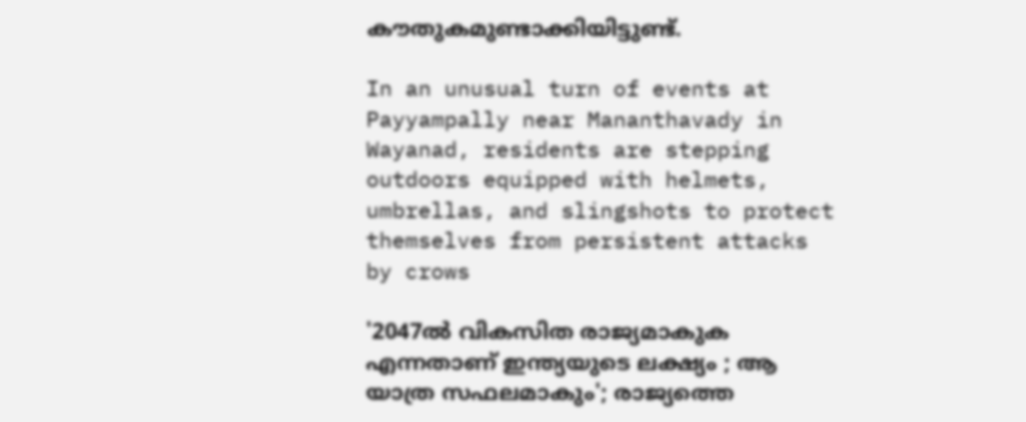കൗതുകമുണ്ടാക്കിയിട്ടുണ്ട്.

In an unusual turn of events at Payyampally near Mananthavady in Wayanad, residents are stepping outdoors equipped with helmets, umbrellas, and slingshots to protect themselves from persistent attacks by crows

'2047ല്‍ വികസിത രാജ്യമാകുക എന്നതാണ് ഇന്ത്യയുടെ ലക്ഷ്യം ; ആ യാത്ര സഫലമാകും'; രാജ്യത്തെ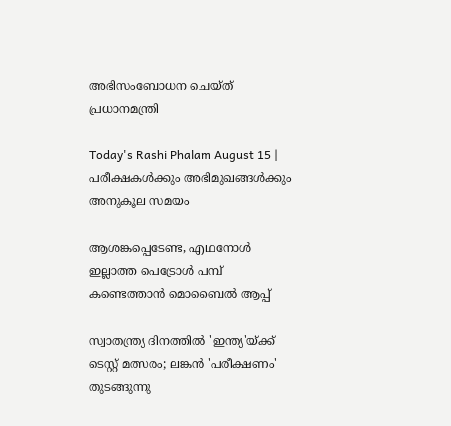അഭിസംബോധന ചെയ്ത് പ്രധാനമന്ത്രി

Today's Rashi Phalam August 15 | പരീക്ഷകൾക്കും അഭിമുഖങ്ങൾക്കും അനുകൂല സമയം

ആശങ്കപ്പെടേണ്ട, എഥനോള്‍ ഇല്ലാത്ത പെട്രോള്‍ പമ്പ് കണ്ടെത്താന്‍ മൊബൈല്‍ ആപ്പ്

സ്വാതന്ത്ര്യ ദിനത്തിൽ 'ഇന്ത്യ'യ്ക്ക് ടെസ്റ്റ് മത്സരം; ലങ്കൻ 'പരീക്ഷണം' തുടങ്ങുന്നു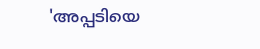'അപ്പടിയെ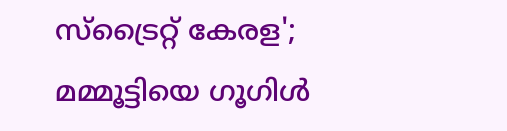സ്‌ട്രൈറ്റ് കേരള'; മമ്മൂട്ടിയെ ഗൂഗിള്‍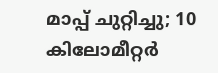മാപ്പ് ചുറ്റിച്ചു; 10 കിലോമീറ്റര്‍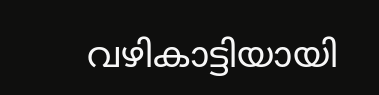വഴികാട്ടിയായി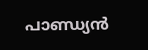പാണ്ഡ്യന്‍